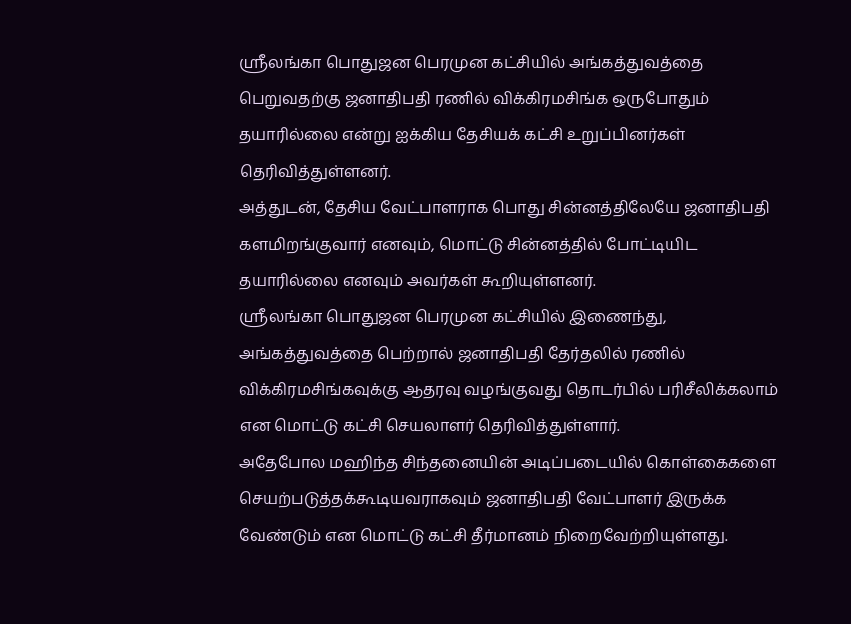ஸ்ரீலங்கா பொதுஜன பெரமுன கட்சியில் அங்கத்துவத்தை பெறுவதற்கு ஜனாதிபதி ரணில் விக்கிரமசிங்க ஒருபோதும் தயாரில்லை என்று ஐக்கிய தேசியக் கட்சி உறுப்பினர்கள் தெரிவித்துள்ளனர்.
அத்துடன், தேசிய வேட்பாளராக பொது சின்னத்திலேயே ஜனாதிபதி களமிறங்குவார் எனவும், மொட்டு சின்னத்தில் போட்டியிட தயாரில்லை எனவும் அவர்கள் கூறியுள்ளனர்.
ஸ்ரீலங்கா பொதுஜன பெரமுன கட்சியில் இணைந்து, அங்கத்துவத்தை பெற்றால் ஜனாதிபதி தேர்தலில் ரணில் விக்கிரமசிங்கவுக்கு ஆதரவு வழங்குவது தொடர்பில் பரிசீலிக்கலாம் என மொட்டு கட்சி செயலாளர் தெரிவித்துள்ளார்.
அதேபோல மஹிந்த சிந்தனையின் அடிப்படையில் கொள்கைகளை செயற்படுத்தக்கூடியவராகவும் ஜனாதிபதி வேட்பாளர் இருக்க வேண்டும் என மொட்டு கட்சி தீர்மானம் நிறைவேற்றியுள்ளது.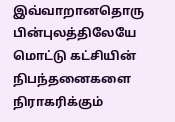இவ்வாறானதொரு பின்புலத்திலேயே மொட்டு கட்சியின் நிபந்தனைகளை நிராகரிக்கும்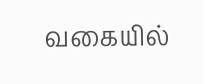வகையில்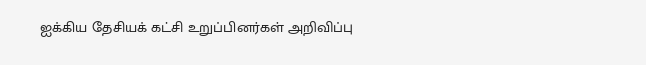ஐக்கிய தேசியக் கட்சி உறுப்பினர்கள் அறிவிப்பு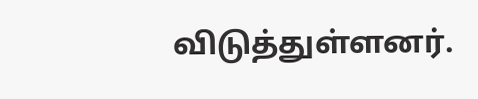விடுத்துள்ளனர்.